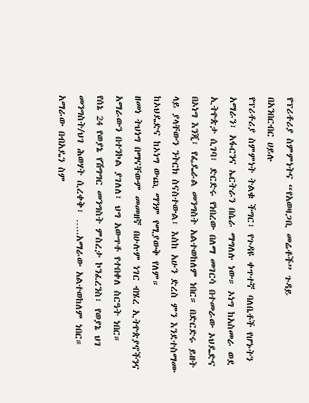የፕሪቶሪያ ስምምነትና “የአወዛጋቢ መሬቶች” ጉዳይ
በአንበርብር ሀይሉ
የፕሪቶሪያ ስምምነት ትልቁ ችግር፣ የጉዳዩ ቀጥተኛ ባለቤቶች የሆኑትን አማራን፣ አፋርንና ኤርትራን በሴራ ማግለሉ ነው። ኦነግ ከአስመራ ወደ ኢትዮጵታ ሲገባ፣ ድርድሩ የነበረው በለማ መገርሳ በተመራው ኦህዴድና በኦነግ እንጂ፣ የፌዴራል መንግስት አልተወከለም ነበር። በድርድሩ ይዘት ላይ ያላቸውን ንትርክ ስናስተውል፣ እስከ አሁን ድረስ ምን እንደተስማሙ ከኦህዴድና ከኦነግ ውጪ ማንም የሚያውቅ የለም።
ዘመነ ትህነግ በማናቸውም መመዘኛ በሁሉም ነገር ብሄረ ኢትዮጵያኖችንና አማራውን በተንኮል ያገለለ፣ ህግ አውጥቶ የተበቀለ ስርዓት ነበር።
የሰኔ 24 የወያኔ የሽግግር መንግስት ምስረታ ኮንፈረንስ፣ የወያኔ ህገ መንግስት/ህገ ሕወሃት ሲረቀቅ፣ …..አማራው አልተወከለም ነበር።
አማራው በብአዴን ስም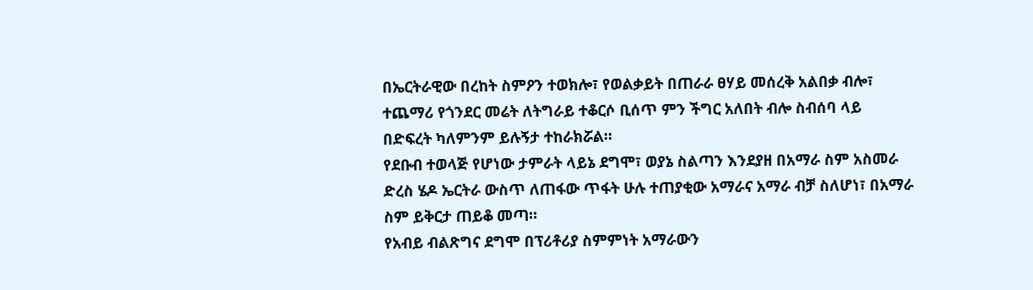በኤርትራዊው በረከት ስምዖን ተወክሎ፣ የወልቃይት በጠራራ ፀሃይ መሰረቅ አልበቃ ብሎ፣ ተጨማሪ የጎንደር መሬት ለትግራይ ተቆርሶ ቢሰጥ ምን ችግር አለበት ብሎ ስብሰባ ላይ በድፍረት ካለምንም ይሉኝታ ተከራክሯል።
የደቡብ ተወላጅ የሆነው ታምራት ላይኔ ደግሞ፣ ወያኔ ስልጣን እንደያዘ በአማራ ስም አስመራ ድረስ ሄዶ ኤርትራ ውስጥ ለጠፋው ጥፋት ሁሉ ተጠያቂው አማራና አማራ ብቻ ስለሆነ፣ በአማራ ስም ይቅርታ ጠይቆ መጣ።
የአብይ ብልጽግና ደግሞ በፕሪቶሪያ ስምምነት አማራውን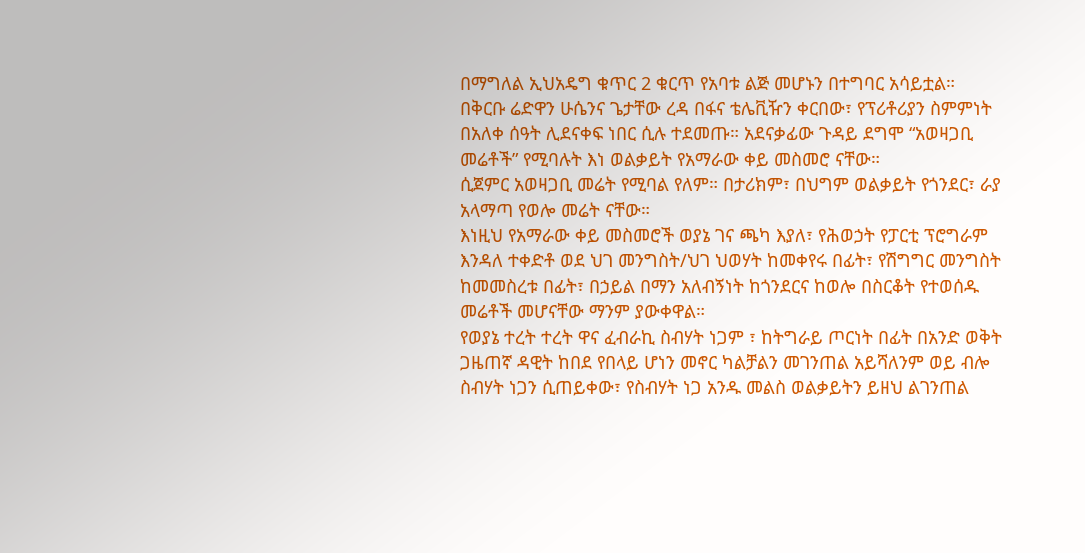በማግለል ኢህአዴግ ቁጥር 2 ቁርጥ የአባቱ ልጅ መሆኑን በተግባር አሳይቷል።
በቅርቡ ሬድዋን ሁሴንና ጌታቸው ረዳ በፋና ቴሌቪዥን ቀርበው፣ የፕሪቶሪያን ስምምነት በአለቀ ሰዓት ሊደናቀፍ ነበር ሲሉ ተደመጡ። አደናቃፊው ጉዳይ ደግሞ “አወዛጋቢ መሬቶች” የሚባሉት እነ ወልቃይት የአማራው ቀይ መስመሮ ናቸው።
ሲጀምር አወዛጋቢ መሬት የሚባል የለም። በታሪክም፣ በህግም ወልቃይት የጎንደር፣ ራያ አላማጣ የወሎ መሬት ናቸው።
እነዚህ የአማራው ቀይ መስመሮች ወያኔ ገና ጫካ እያለ፣ የሕወኃት የፓርቲ ፕሮግራም እንዳለ ተቀድቶ ወደ ህገ መንግስት/ህገ ህወሃት ከመቀየሩ በፊት፣ የሽግግር መንግስት ከመመስረቱ በፊት፣ በኃይል በማን አለብኝነት ከጎንደርና ከወሎ በስርቆት የተወሰዱ መሬቶች መሆናቸው ማንም ያውቀዋል።
የወያኔ ተረት ተረት ዋና ፈብራኪ ስብሃት ነጋም ፣ ከትግራይ ጦርነት በፊት በአንድ ወቅት ጋዜጠኛ ዳዊት ከበደ የበላይ ሆነን መኖር ካልቻልን መገንጠል አይሻለንም ወይ ብሎ ስብሃት ነጋን ሲጠይቀው፣ የስብሃት ነጋ አንዱ መልስ ወልቃይትን ይዘህ ልገንጠል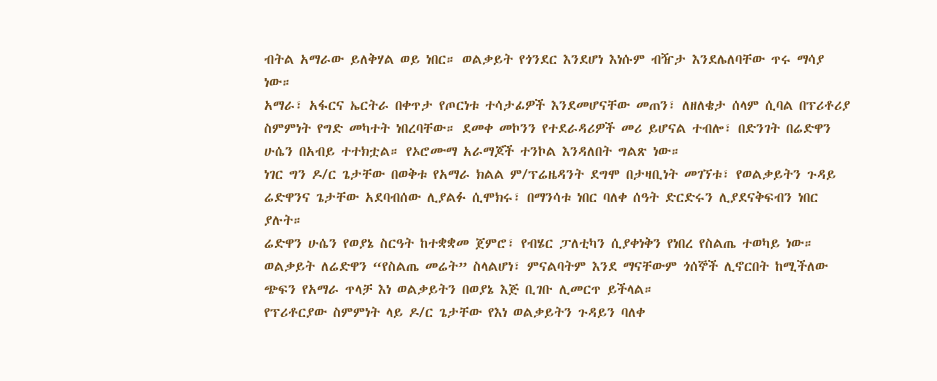ብትል አማራው ይለቅሃል ወይ ነበር። ወልቃይት የጎንደር እንደሆነ እነሱም ብዥታ እንደሌለባቸው ጥሩ ማሳያ ነው።
አማራ፣ አፋርና ኤርትራ በቀጥታ የጦርነቱ ተሳታፊዎች እንደመሆናቸው መጠን፣ ለዘለቄታ ሰላም ሲባል በፕሪቶሪያ ስምምነት የግድ መካተት ነበረባቸው። ደመቀ መኮንን የተደራዳሪዎች መሪ ይሆናል ተብሎ፣ በድንገት በሬድዋን ሁሴን በአብይ ተተክቷል። የኦሮሙማ አራማጆች ተንኮል እንዳለበት ግልጽ ነው።
ነገር ግን ዶ/ር ጌታቸው በወቅቱ የአማራ ክልል ም/ፕሬዜዳንት ደግሞ በታዛቢነት መገኘቱ፣ የወልቃይትን ጉዳይ ሬድዋንና ጌታቸው አደባብሰው ሊያልፉ ሲሞክሩ፣ በማንሳቱ ነበር ባለቀ ሰዓት ድርድሩን ሊያደናቅፍብን ነበር ያሉት።
ሬድዋን ሁሴን የወያኔ ስርዓት ከተቋቋመ ጀምሮ፣ የብሄር ፓለቲካን ሲያቀነቅን የነበረ የስልጤ ተወካይ ነው። ወልቃይት ለሬድዋን “የስልጤ መሬት” ስላልሆነ፣ ምናልባትም እንደ ማናቸውም ጎሰኞች ሊኖርበት ከሚችለው ጭፍን የአማራ ጥላቻ እነ ወልቃይትን በወያኔ እጅ ቢገቡ ሊመርጥ ይችላል።
የፕሪቶርያው ስምምነት ላይ ዶ/ር ጌታቸው የእነ ወልቃይትን ጉዳይን ባለቀ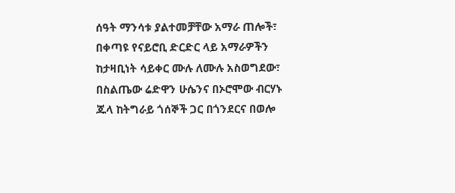ሰዓት ማንሳቱ ያልተመቻቸው አማራ ጠሎች፣ በቀጣዩ የናይሮቢ ድርድር ላይ አማራዎችን ከታዛቢነት ሳይቀር ሙሉ ለሙሉ አስወግደው፣ በስልጤው ሬድዋን ሁሴንና በኦሮሞው ብርሃኑ ጁላ ከትግራይ ጎሰኞች ጋር በጎንደርና በወሎ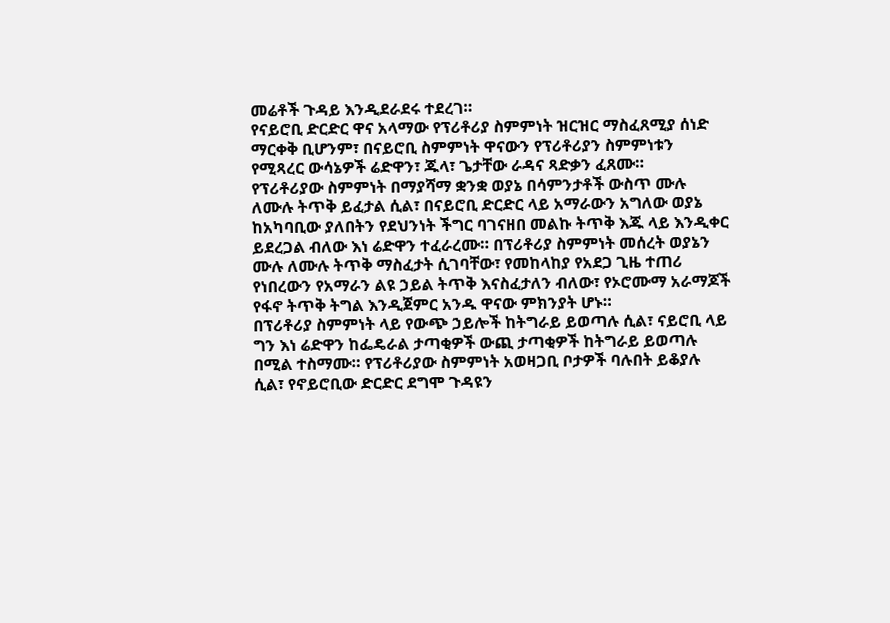መሬቶች ጉዳይ እንዲደራደሩ ተደረገ።
የናይሮቢ ድርድር ዋና አላማው የፕሪቶሪያ ስምምነት ዝርዝር ማስፈጸሚያ ሰነድ ማርቀቅ ቢሆንም፣ በናይሮቢ ስምምነት ዋናውን የፕሪቶሪያን ስምምነቱን የሚጻረር ውሳኔዎች ሬድዋን፣ ጁላ፣ ጌታቸው ራዳና ጻድቃን ፈጸሙ።
የፕሪቶሪያው ስምምነት በማያሻማ ቋንቋ ወያኔ በሳምንታቶች ውስጥ ሙሉ ለሙሉ ትጥቅ ይፈታል ሲል፣ በናይሮቢ ድርድር ላይ አማራውን አግለው ወያኔ ከአካባቢው ያለበትን የደህንነት ችግር ባገናዘበ መልኩ ትጥቅ እጁ ላይ እንዲቀር ይደረጋል ብለው እነ ሬድዋን ተፈራረሙ። በፕሪቶሪያ ስምምነት መሰረት ወያኔን ሙሉ ለሙሉ ትጥቅ ማስፈታት ሲገባቸው፣ የመከላከያ የአደጋ ጊዜ ተጠሪ የነበረውን የአማራን ልዩ ኃይል ትጥቅ እናስፈታለን ብለው፣ የኦሮሙማ አራማጆች የፋኖ ትጥቅ ትግል እንዲጀምር አንዱ ዋናው ምክንያት ሆኑ።
በፕሪቶሪያ ስምምነት ላይ የውጭ ኃይሎች ከትግራይ ይወጣሉ ሲል፣ ናይሮቢ ላይ ግን እነ ሬድዋን ከፌዴራል ታጣቂዎች ውጪ ታጣቂዎች ከትግራይ ይወጣሉ በሚል ተስማሙ። የፕሪቶሪያው ስምምነት አወዛጋቢ ቦታዎች ባሉበት ይቆያሉ ሲል፣ የኖይሮቢው ድርድር ደግሞ ጉዳዩን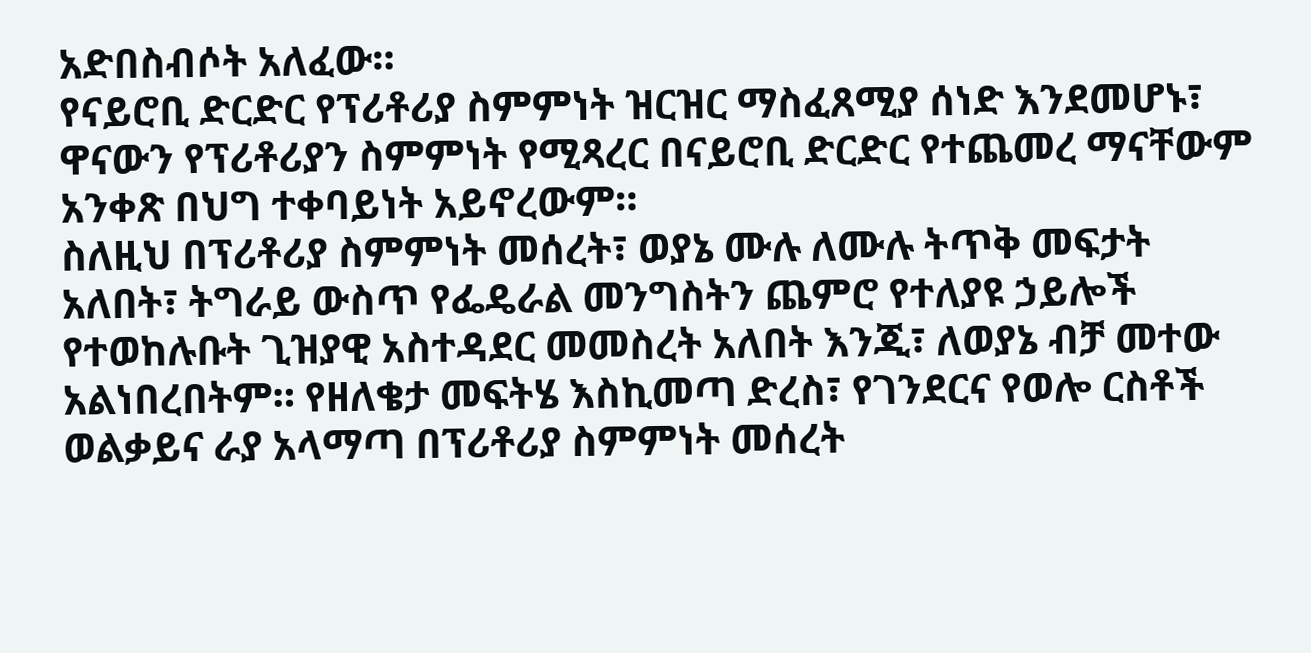አድበስብሶት አለፈው።
የናይሮቢ ድርድር የፕሪቶሪያ ስምምነት ዝርዝር ማስፈጸሚያ ሰነድ እንደመሆኑ፣ ዋናውን የፕሪቶሪያን ስምምነት የሚጻረር በናይሮቢ ድርድር የተጨመረ ማናቸውም አንቀጽ በህግ ተቀባይነት አይኖረውም።
ስለዚህ በፕሪቶሪያ ስምምነት መሰረት፣ ወያኔ ሙሉ ለሙሉ ትጥቅ መፍታት አለበት፣ ትግራይ ውስጥ የፌዴራል መንግስትን ጨምሮ የተለያዩ ኃይሎች የተወከሉቡት ጊዝያዊ አስተዳደር መመስረት አለበት እንጂ፣ ለወያኔ ብቻ መተው አልነበረበትም። የዘለቄታ መፍትሄ እስኪመጣ ድረስ፣ የገንደርና የወሎ ርስቶች ወልቃይና ራያ አላማጣ በፕሪቶሪያ ስምምነት መሰረት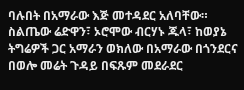ባሉበት በአማራው እጅ መተዳደር አለባቸው። ስልጤው ሬድዋን፣ ኦሮሞው ብርሃኑ ጁላ፣ ከወያኔ ትግሬዎች ጋር አማራን ወክለው በአማራው በጎንደርና በወሎ መሬት ጉዳይ በፍጹም መደራደር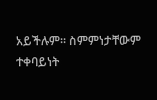አይችሉም። ስምምነታቸውም ተቀባይነት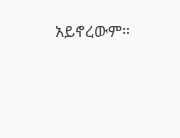አይኖረውም።